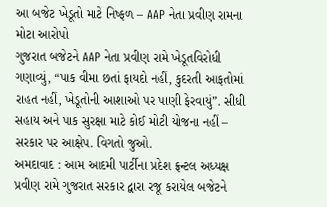આ બજેટ ખેડૂતો માટે નિષ્ફળ – AAP નેતા પ્રવીણ રામના મોટા આરોપો
ગુજરાત બજેટને AAP નેતા પ્રવીણ રામે ખેડૂતવિરોધી ગણાવ્યું, “પાક વીમા છતાં ફાયદો નહીં, કુદરતી આફતોમાં રાહત નહીં, ખેડૂતોની આશાઓ પર પાણી ફેરવાયું”. સીધી સહાય અને પાક સુરક્ષા માટે કોઈ મોટી યોજના નહીં – સરકાર પર આક્ષેપ. વિગતો જુઓ.
અમદાવાદ : આમ આદમી પાર્ટીના પ્રદેશ ફ્રન્ટલ અધ્યક્ષ પ્રવીણ રામે ગુજરાત સરકાર દ્વારા રજૂ કરાયેલ બજેટને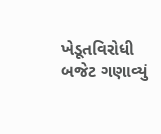ખેડૂતવિરોધી બજેટ ગણાવ્યું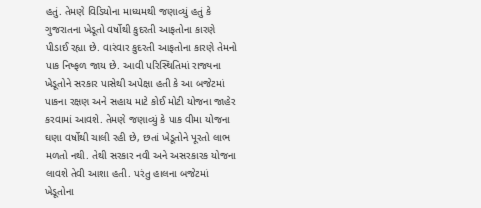હતું. તેમણે વિડિયોના માધ્યમથી જણાવ્યું હતું કે ગુજરાતના ખેડૂતો વર્ષોથી કુદરતી આફતોના કારણે પીડાઈ રહ્યા છે. વારંવાર કુદરતી આફતોના કારણે તેમનો પાક નિષ્ફળ જાય છે. આવી પરિસ્થિતિમાં રાજ્યના ખેડૂતોને સરકાર પાસેથી અપેક્ષા હતી કે આ બજેટમાં પાકના રક્ષણ અને સહાય માટે કોઈ મોટી યોજના જાહેર કરવામાં આવશે. તેમણે જણાવ્યું કે પાક વીમા યોજના ઘણા વર્ષોથી ચાલી રહી છે, છતાં ખેડૂતોને પૂરતો લાભ મળતો નથી. તેથી સરકાર નવી અને અસરકારક યોજના લાવશે તેવી આશા હતી. પરંતુ હાલના બજેટમાં ખેડૂતોના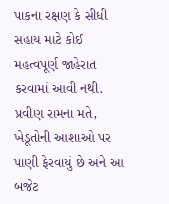પાકના રક્ષણ કે સીધી સહાય માટે કોઈ મહત્વપૂર્ણ જાહેરાત કરવામાં આવી નથી. પ્રવીણ રામના મતે, ખેડૂતોની આશાઓ પર પાણી ફેરવાયું છે અને આ બજેટ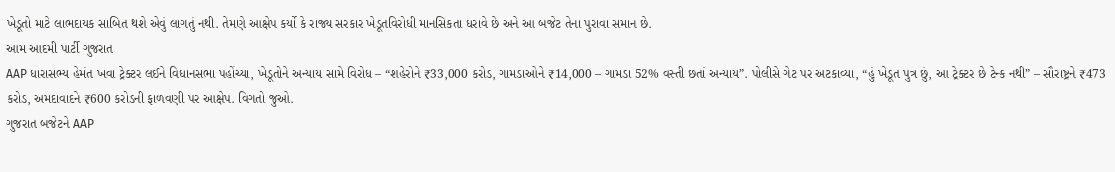ખેડૂતો માટે લાભદાયક સાબિત થશે એવું લાગતું નથી. તેમણે આક્ષેપ કર્યો કે રાજ્ય સરકાર ખેડૂતવિરોધી માનસિકતા ધરાવે છે અને આ બજેટ તેના પુરાવા સમાન છે.
આમ આદમી પાર્ટી ગુજરાત
AAP ધારાસભ્ય હેમંત ખવા ટ્રેક્ટર લઈને વિધાનસભા પહોંચ્યા, ખેડૂતોને અન્યાય સામે વિરોધ – “શહેરોને ₹33,000 કરોડ, ગામડાઓને ₹14,000 – ગામડા 52% વસ્તી છતાં અન્યાય”. પોલીસે ગેટ પર અટકાવ્યા, “હું ખેડૂત પુત્ર છું, આ ટ્રેક્ટર છે ટેન્ક નથી” – સૌરાષ્ટ્રને ₹473 કરોડ, અમદાવાદને ₹600 કરોડની ફાળવણી પર આક્ષેપ. વિગતો જુઓ.
ગુજરાત બજેટને AAP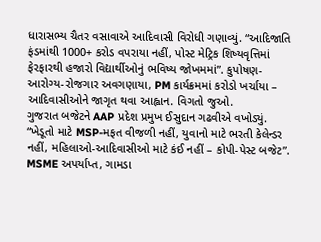ધારાસભ્ય ચૈતર વસાવાએ આદિવાસી વિરોધી ગણાવ્યું. “આદિજાતિ ફંડમાંથી 1000+ કરોડ વપરાયા નહીં, પોસ્ટ મેટ્રિક શિષ્યવૃત્તિમાં ફેરફારથી હજારો વિદ્યાર્થીઓનું ભવિષ્ય જોખમમાં”. કુપોષણ-આરોગ્ય-રોજગાર અવગણાયા, PM કાર્યક્રમમાં કરોડો ખર્ચાયા – આદિવાસીઓને જાગૃત થવા આહ્વાન. વિગતો જુઓ.
ગુજરાત બજેટને AAP પ્રદેશ પ્રમુખ ઈસુદાન ગઢવીએ વખોડ્યું. “ખેડૂતો માટે MSP-મફત વીજળી નહીં, યુવાનો માટે ભરતી કેલેન્ડર નહીં, મહિલાઓ-આદિવાસીઓ માટે કંઈ નહીં – કોપી-પેસ્ટ બજેટ”. MSME અપર્યાપ્ત, ગામડા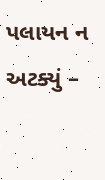પલાયન ન અટક્યું –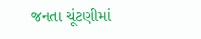જનતા ચૂંટણીમાં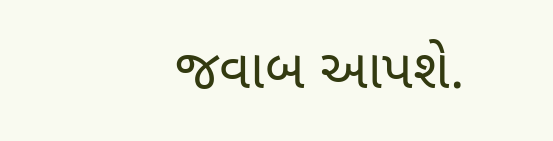જવાબ આપશે.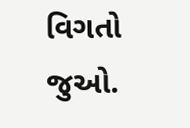વિગતો જુઓ.